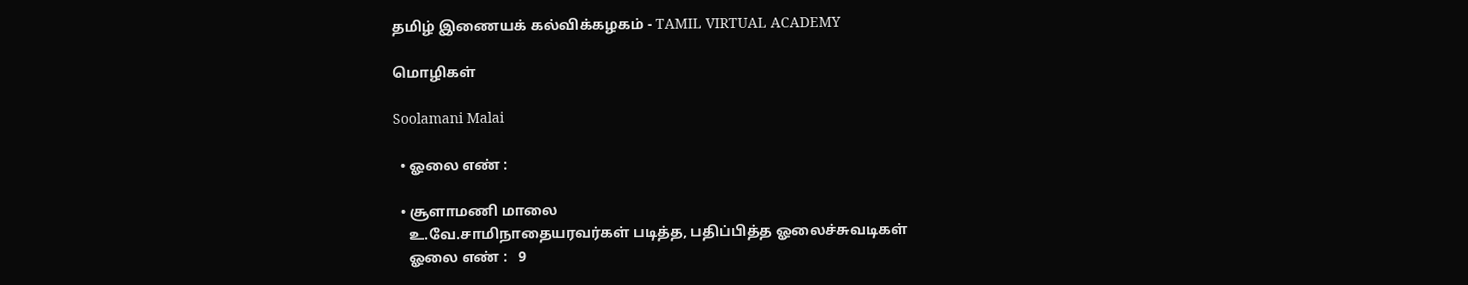தமிழ் இணையக் கல்விக்கழகம் - TAMIL VIRTUAL ACADEMY

மொழிகள்

Soolamani Malai

  • ஓலை எண் :

  • சூளாமணி மாலை
    உ.வே.சாமிநாதையரவர்கள் படித்த, பதிப்பித்த ஓலைச்சுவடிகள்
    ஓலை எண் :   9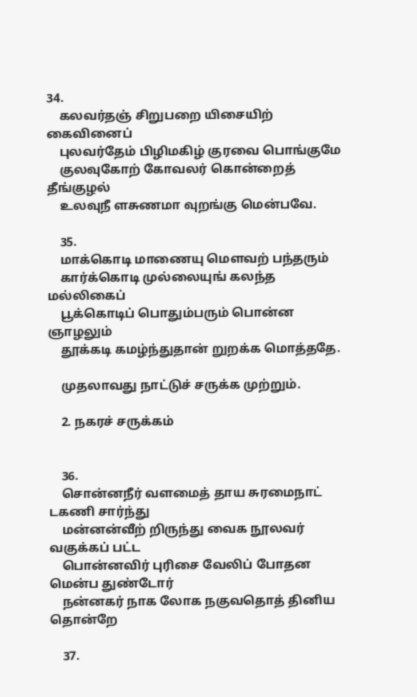34.
    கலவர்தஞ் சிறுபறை யிசையிற் கைவினைப்
    புலவர்தேம் பிழிமகிழ் குரவை பொங்குமே
    குலவுகோற் கோவலர் கொன்றைத் தீங்குழல்
    உலவுநீ ளசுணமா வுறங்கு மென்பவே.

    35.
    மாக்கொடி மாணையு மௌவற் பந்தரும்
    கார்க்கொடி முல்லையுங் கலந்த மல்லிகைப்
    பூக்கொடிப் பொதும்பரும் பொன்ன ஞாழலும்
    தூக்கடி கமழ்ந்துதான் றுறக்க மொத்ததே.

    முதலாவது நாட்டுச் சருக்க முற்றும்.

    2. நகரச் சருக்கம்


    36.
    சொன்னநீர் வளமைத் தாய சுரமைநாட் டகணி சார்ந்து
    மன்னன்வீற் றிருந்து வைக நூலவர் வகுக்கப் பட்ட
    பொன்னவிர் புரிசை வேலிப் போதன மென்ப துண்டோர்
    நன்னகர் நாக லோக நகுவதொத் தினிய தொன்றே

    37.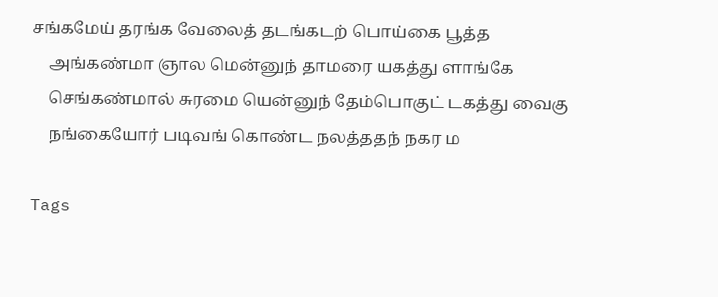சங்கமேய் தரங்க வேலைத் தடங்கடற் பொய்கை பூத்த
    அங்கண்மா ஞால மென்னுந் தாமரை யகத்து ளாங்கே
    செங்கண்மால் சுரமை யென்னுந் தேம்பொகுட் டகத்து வைகு
    நங்கையோர் படிவங் கொண்ட நலத்ததந் நகர ம

Tags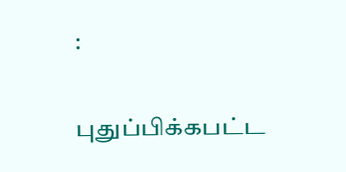:

புதுப்பிக்கபட்ட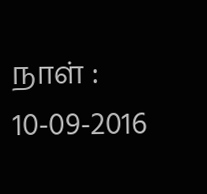நாள் : 10-09-2016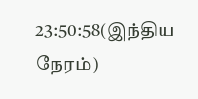23:50:58(இந்திய நேரம்)